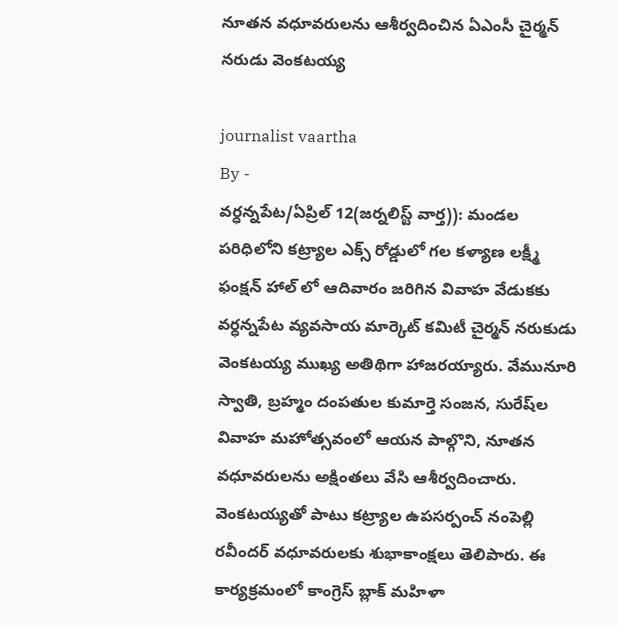నూతన వధూవరులను ఆశీర్వదించిన ఏఎంసీ చైర్మన్ నరుడు వెంకటయ్య

journalist vaartha
By -
వర్ధన్నపేట/ఏప్రిల్ 12(జర్నలిస్ట్ వార్త)): మండల పరిధిలోని కట్ర్యాల ఎక్స్ రోడ్డులో గల కళ్యాణ లక్ష్మీ ఫంక్షన్ హాల్‌ లో ఆదివారం జరిగిన వివాహ వేడుకకు వర్ధన్నపేట వ్యవసాయ మార్కెట్ కమిటీ చైర్మన్ నరుకుడు వెంకటయ్య ముఖ్య అతిథిగా హాజరయ్యారు. వేమునూరి స్వాతి, బ్రహ్మం దంపతుల కుమార్తె సంజన, సురేష్‌ల వివాహ మహోత్సవంలో ఆయన పాల్గొని, నూతన వధూవరులను అక్షింతలు వేసి ఆశీర్వదించారు.
వెంకటయ్యతో పాటు కట్ర్యాల ఉపసర్పంచ్ నంపెల్లి రవీందర్ వధూవరులకు శుభాకాంక్షలు తెలిపారు. ఈ కార్యక్రమంలో కాంగ్రెస్ బ్లాక్ మహిళా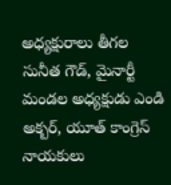అధ్యక్షురాలు తీగల సునీత గౌడ్, మైనార్టీ మండల అధ్యక్షుడు ఎండి అక్బర్, యూత్ కాంగ్రెస్ నాయకులు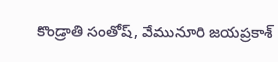కొండ్రాతి సంతోష్, వేమునూరి జయప్రకాశ్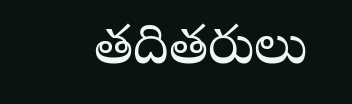తదితరులు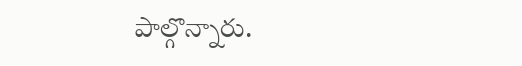పాల్గొన్నారు.